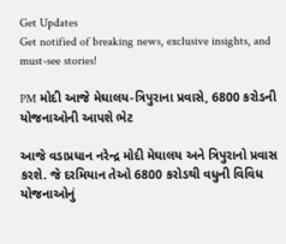Get Updates
Get notified of breaking news, exclusive insights, and must-see stories!

PM મોદી આજે મેઘાલય-ત્રિપુરાના પ્રવાસે, 6800 કરોડની યોજનાઓની આપશે ભેટ

આજે વડાપ્રધાન નરેન્દ્ર મોદી મેઘાલય અને ત્રિપુરાનો પ્રવાસ કરશે. જે દરમિયાન તેઓ 6800 કરોડથી વધુની વિવિધ યોજનાઓનું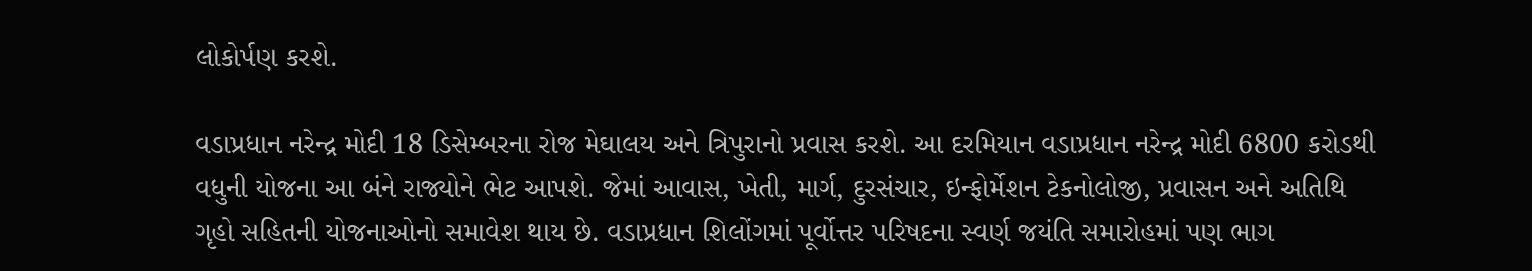લોકોર્પણ કરશે.

વડાપ્રધાન નરેન્દ્ર મોદી 18 ડિસેમ્બરના રોજ મેઘાલય અને ત્રિપુરાનો પ્રવાસ કરશે. આ દરમિયાન વડાપ્રધાન નરેન્દ્ર મોદી 6800 કરોડથી વધુની યોજના આ બંને રાજ્યોને ભેટ આપશે. જેમાં આવાસ, ખેતી, માર્ગ, દુરસંચાર, ઇન્ફોર્મેશન ટેકનોલોજી, પ્રવાસન અને અતિથિ ગૃહો સહિતની યોજનાઓનો સમાવેશ થાય છે. વડાપ્રધાન શિલોંગમાં પૂર્વોત્તર પરિષદના સ્વર્ણ જયંતિ સમારોહમાં પણ ભાગ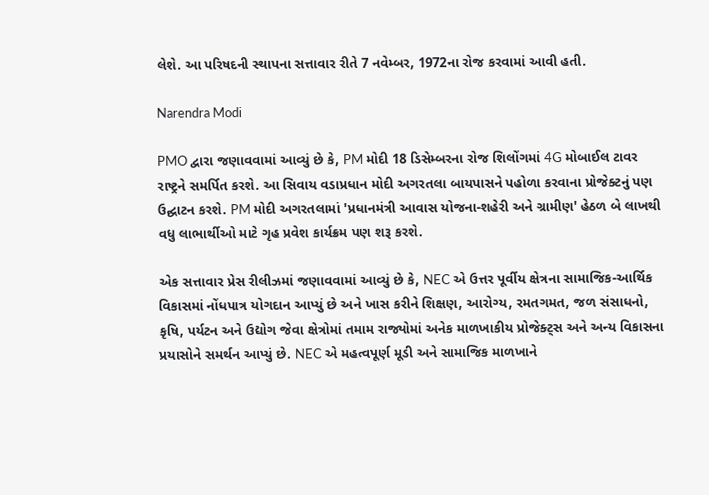લેશે. આ પરિષદની સ્થાપના સત્તાવાર રીતે 7 નવેમ્બર, 1972ના રોજ કરવામાં આવી હતી.

Narendra Modi

PMO દ્વારા જણાવવામાં આવ્યું છે કે, PM મોદી 18 ડિસેમ્બરના રોજ શિલોંગમાં 4G મોબાઈલ ટાવર રાષ્ટ્રને સમર્પિત કરશે. આ સિવાય વડાપ્રધાન મોદી અગરતલા બાયપાસને પહોળા કરવાના પ્રોજેક્ટનું પણ ઉદ્ઘાટન કરશે. PM મોદી અગરતલામાં 'પ્રધાનમંત્રી આવાસ યોજના-શહેરી અને ગ્રામીણ' હેઠળ બે લાખથી વધુ લાભાર્થીઓ માટે ગૃહ પ્રવેશ કાર્યક્રમ પણ શરૂ કરશે.

એક સત્તાવાર પ્રેસ રીલીઝમાં જણાવવામાં આવ્યું છે કે, NEC એ ઉત્તર પૂર્વીય ક્ષેત્રના સામાજિક-આર્થિક વિકાસમાં નોંધપાત્ર યોગદાન આપ્યું છે અને ખાસ કરીને શિક્ષણ, આરોગ્ય, રમતગમત, જળ સંસાધનો, કૃષિ, પર્યટન અને ઉદ્યોગ જેવા ક્ષેત્રોમાં તમામ રાજ્યોમાં અનેક માળખાકીય પ્રોજેક્ટ્સ અને અન્ય વિકાસના પ્રયાસોને સમર્થન આપ્યું છે. NEC એ મહત્વપૂર્ણ મૂડી અને સામાજિક માળખાને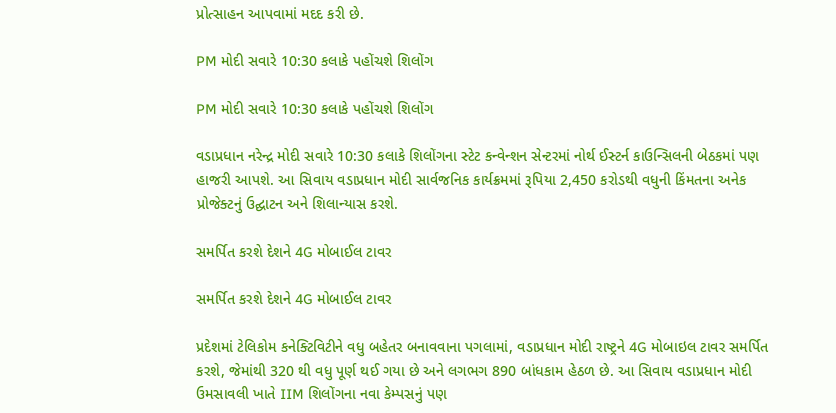પ્રોત્સાહન આપવામાં મદદ કરી છે.

PM મોદી સવારે 10:30 કલાકે પહોંચશે શિલોંગ

PM મોદી સવારે 10:30 કલાકે પહોંચશે શિલોંગ

વડાપ્રધાન નરેન્દ્ર મોદી સવારે 10:30 કલાકે શિલોંગના સ્ટેટ કન્વેન્શન સેન્ટરમાં નોર્થ ઈસ્ટર્ન કાઉન્સિલની બેઠકમાં પણ હાજરી આપશે. આ સિવાય વડાપ્રધાન મોદી સાર્વજનિક કાર્યક્રમમાં રૂપિયા 2,450 કરોડથી વધુની કિંમતના અનેક પ્રોજેક્ટનું ઉદ્ઘાટન અને શિલાન્યાસ કરશે.

સમર્પિત કરશે દેશને 4G મોબાઈલ ટાવર

સમર્પિત કરશે દેશને 4G મોબાઈલ ટાવર

પ્રદેશમાં ટેલિકોમ કનેક્ટિવિટીને વધુ બહેતર બનાવવાના પગલામાં, વડાપ્રધાન મોદી રાષ્ટ્રને 4G મોબાઇલ ટાવર સમર્પિત કરશે, જેમાંથી 320 થી વધુ પૂર્ણ થઈ ગયા છે અને લગભગ 890 બાંધકામ હેઠળ છે. આ સિવાય વડાપ્રધાન મોદી ઉમસાવલી ખાતે IIM શિલોંગના નવા કેમ્પસનું પણ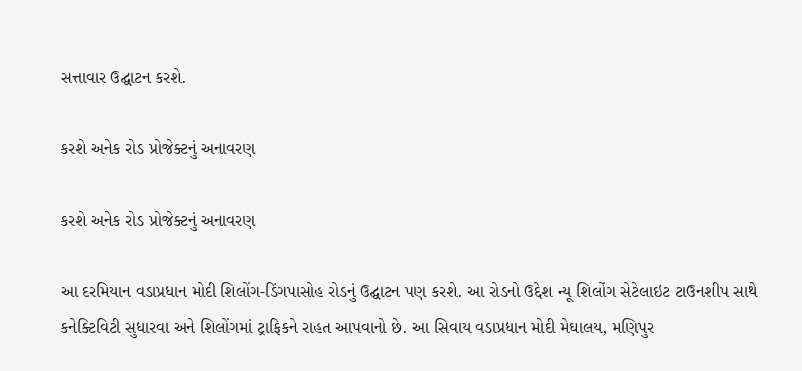સત્તાવાર ઉદ્ઘાટન કરશે.

કરશે અનેક રોડ પ્રોજેક્ટનું અનાવરણ

કરશે અનેક રોડ પ્રોજેક્ટનું અનાવરણ

આ દરમિયાન વડાપ્રધાન મોદી શિલોંગ-ડિંગપાસોહ રોડનું ઉદ્ઘાટન પણ કરશે. આ રોડનો ઉદ્દેશ ન્યૂ શિલોંગ સેટેલાઇટ ટાઉનશીપ સાથે કનેક્ટિવિટી સુધારવા અને શિલોંગમાં ટ્રાફિકને રાહત આપવાનો છે. આ સિવાય વડાપ્રધાન મોદી મેઘાલય, મણિપુર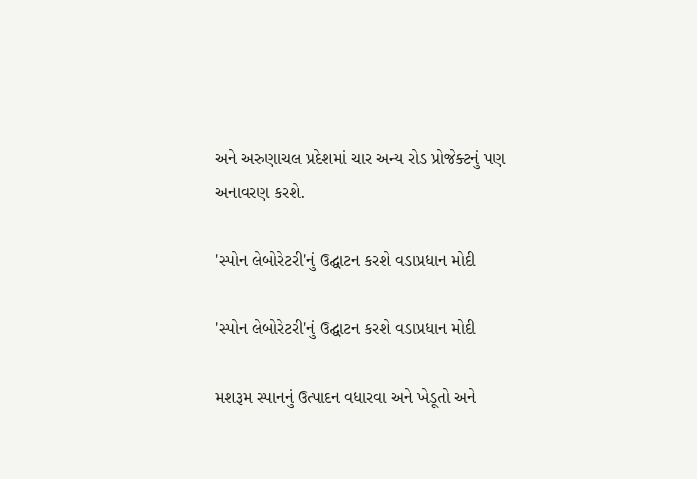અને અરુણાચલ પ્રદેશમાં ચાર અન્ય રોડ પ્રોજેક્ટનું પણ અનાવરણ કરશે.

'સ્પોન લેબોરેટરી'નું ઉદ્ઘાટન કરશે વડાપ્રધાન મોદી

'સ્પોન લેબોરેટરી'નું ઉદ્ઘાટન કરશે વડાપ્રધાન મોદી

મશરૂમ સ્પાનનું ઉત્પાદન વધારવા અને ખેડૂતો અને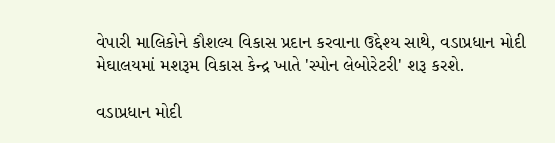વેપારી માલિકોને કૌશલ્ય વિકાસ પ્રદાન કરવાના ઉદ્દેશ્ય સાથે, વડાપ્રધાન મોદી મેઘાલયમાં મશરૂમ વિકાસ કેન્દ્ર ખાતે 'સ્પોન લેબોરેટરી' શરૂ કરશે.

વડાપ્રધાન મોદી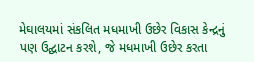મેઘાલયમાં સંકલિત મધમાખી ઉછેર વિકાસ કેન્દ્રનું પણ ઉદ્ઘાટન કરશે, જે મધમાખી ઉછેર કરતા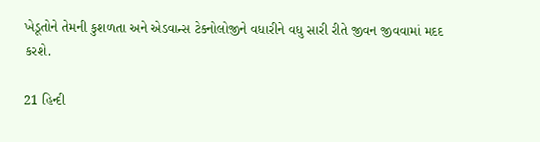ખેડૂતોને તેમની કુશળતા અને એડવાન્સ ટેક્નોલોજીને વધારીને વધુ સારી રીતે જીવન જીવવામાં મદદ કરશે.

21 હિન્દી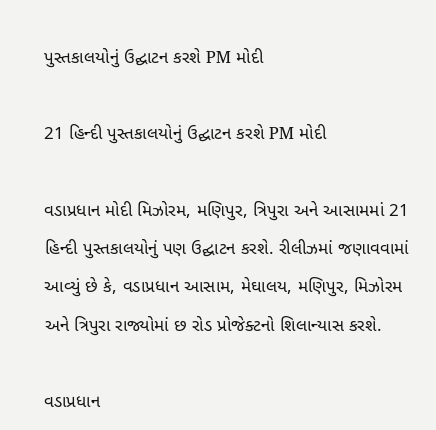પુસ્તકાલયોનું ઉદ્ઘાટન કરશે PM મોદી

21 હિન્દી પુસ્તકાલયોનું ઉદ્ઘાટન કરશે PM મોદી

વડાપ્રધાન મોદી મિઝોરમ, મણિપુર, ત્રિપુરા અને આસામમાં 21 હિન્દી પુસ્તકાલયોનું પણ ઉદ્ઘાટન કરશે. રીલીઝમાં જણાવવામાં આવ્યું છે કે, વડાપ્રધાન આસામ, મેઘાલય, મણિપુર, મિઝોરમ અને ત્રિપુરા રાજ્યોમાં છ રોડ પ્રોજેક્ટનો શિલાન્યાસ કરશે.

વડાપ્રધાન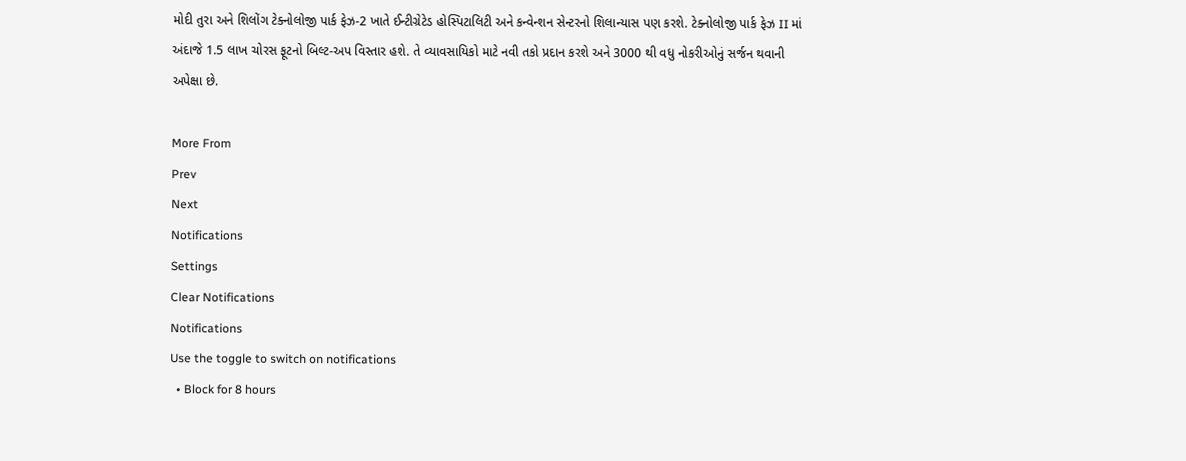મોદી તુરા અને શિલોંગ ટેક્નોલોજી પાર્ક ફેઝ-2 ખાતે ઈન્ટીગ્રેટેડ હોસ્પિટાલિટી અને કન્વેન્શન સેન્ટરનો શિલાન્યાસ પણ કરશે. ટેક્નોલોજી પાર્ક ફેઝ II માં અંદાજે 1.5 લાખ ચોરસ ફૂટનો બિલ્ટ-અપ વિસ્તાર હશે. તે વ્યાવસાયિકો માટે નવી તકો પ્રદાન કરશે અને 3000 થી વધુ નોકરીઓનું સર્જન થવાની અપેક્ષા છે.

More From
Prev
Next
Notifications
Settings
Clear Notifications
Notifications
Use the toggle to switch on notifications
  • Block for 8 hours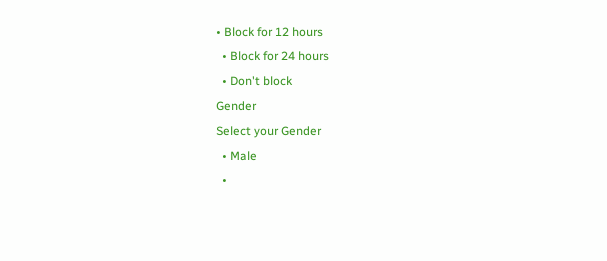• Block for 12 hours
  • Block for 24 hours
  • Don't block
Gender
Select your Gender
  • Male
  •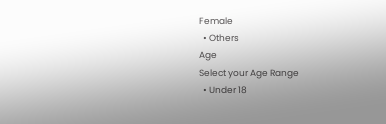Female
  • Others
Age
Select your Age Range
  • Under 18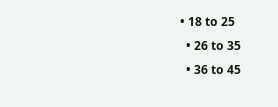• 18 to 25
  • 26 to 35
  • 36 to 45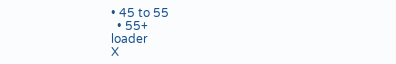• 45 to 55
  • 55+
loader
X